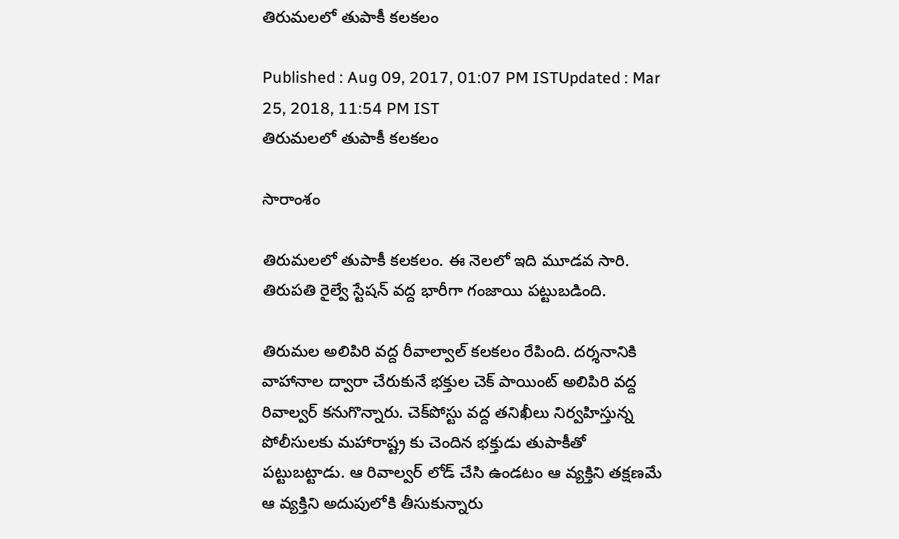తిరుమలలో తుపాకీ క‌ల‌క‌లం

Published : Aug 09, 2017, 01:07 PM ISTUpdated : Mar 25, 2018, 11:54 PM IST
తిరుమలలో తుపాకీ క‌ల‌క‌లం

సారాంశం

తిరుమలలో తుపాకీ కలకలం. ఈ నెలలో ఇది మూడవ సారి. తిరుపతి రైల్వే స్టేషన్ వద్ద భారీగా గంజాయి పట్టుబడింది.

తిరుమ‌ల అలిపిరి వ‌ద్ద‌ రీవాల్వాల్ క‌ల‌క‌లం రేపింది. ద‌ర్శ‌నానికి వాహానాల ద్వారా చేరుకునే భ‌క్తుల చెక్ పాయింట్ అలిపిరి వద్ద‌ రివాల్వర్ కనుగొన్నారు. చెక్‌పోస్టు వద్ద తనిఖీలు నిర్వహిస్తున్న పోలీసుల‌కు మహారాష్ట్ర కు చెందిన‌ భక్తుడు తుపాకీతో పట్టుబట్టాడు. ఆ రివాల్వర్ లోడ్ చేసి ఉండ‌టం ఆ వ్యక్తిని త‌క్ష‌ణ‌మే ఆ వ్య‌క్తిని అదుపులోకి తీసుకున్నారు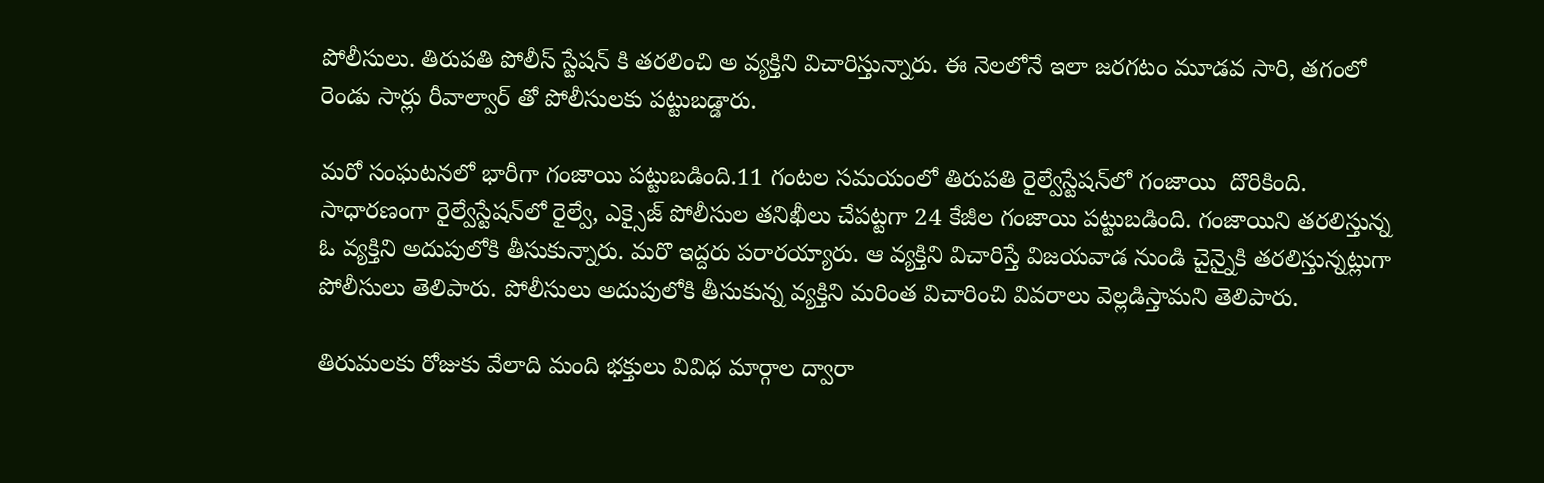పోలీసులు. తిరుప‌తి పోలీస్ స్టేష‌న్ కి త‌ర‌లించి అ వ్య‌క్తిని విచారిస్తున్నారు. ఈ నెల‌లోనే ఇలా జ‌ర‌గ‌టం మూడ‌వ సారి, త‌గంలో రెండు సార్లు రీవాల్వార్ తో పోలీసుల‌కు ప‌ట్టుబ‌డ్డారు.

మరో సంఘటనలో భారీగా గంజాయి పట్టుబడింది.11 గంట‌ల స‌మ‌యంలో తిరుపతి రైల్వేస్టేషన్‌లో గంజాయి  దొరికింది. సాధార‌ణంగా రైల్వేస్టేషన్‌లో రైల్వే, ఎక్సైజ్ పోలీసుల తనిఖీలు చేపట్టగా 24 కేజీల గంజాయి పట్టుబడింది. గంజాయిని తరలిస్తున్న ఓ వ్యక్తిని అదుపులోకి తీసుకున్నారు. మరొ ఇద్ద‌రు పరారయ్యారు. ఆ వ్య‌క్తిని విచారిస్తే విజ‌యవాడ నుండి చైన్నైకి త‌ర‌లిస్తున్న‌ట్లుగా పోలీసులు తెలిపారు. పోలీసులు అదుపులోకి తీసుకున్న వ్య‌క్తిని మ‌రింత విచారించి వివరాలు వెల్ల‌డిస్తామ‌ని తెలిపారు.

తిరుమ‌ల‌కు రోజుకు వేలాది మంది భ‌క్తులు వివిధ మార్గాల ద్వారా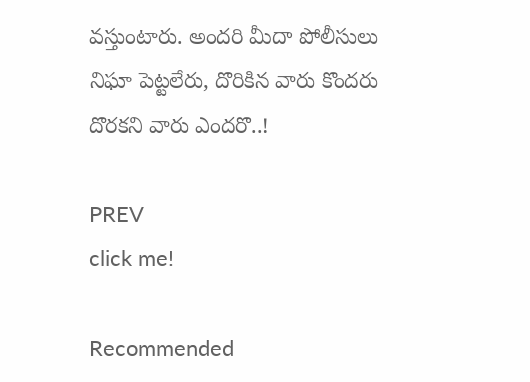వ‌స్తుంటారు. అంద‌రి మీదా పోలీసులు నిఘా పెట్ట‌లేరు, దొరికిన వారు కొంద‌రు దొర‌క‌ని వారు ఎంద‌రొ..!

PREV
click me!

Recommended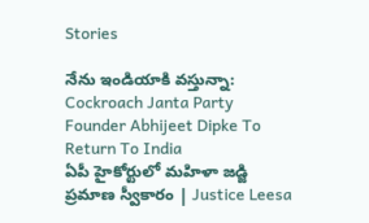Stories

నేను ఇండియాకి వస్తున్నా: Cockroach Janta Party Founder Abhijeet Dipke To Return To India
ఏపీ హైకోర్టులో మహిళా జడ్జి ప్రమాణ స్వీకారం | Justice Leesa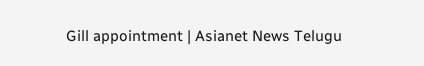Gill appointment | Asianet News Telugu